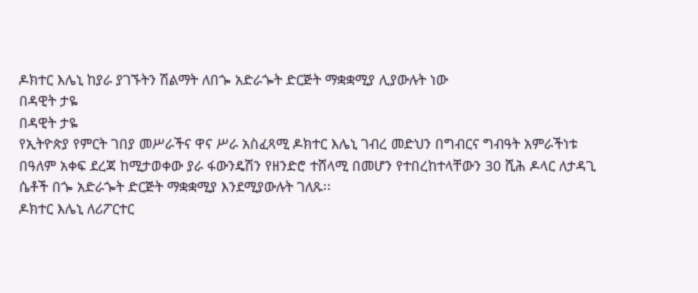ዶክተር እሌኒ ከያራ ያገኙትን ሽልማት ለበጐ አድራጐት ድርጅት ማቋቋሚያ ሊያውሉት ነው
በዳዊት ታዬ
በዳዊት ታዬ
የኢትዮጵያ የምርት ገበያ መሥራችና ዋና ሥራ አስፈጻሚ ዶክተር እሌኒ ገብረ መድህን በግብርና ግብዓት አምራችነቱ
በዓለም አቀፍ ደረጃ ከሚታወቀው ያራ ፋውንዴሽን የዘንድሮ ተሸላሚ በመሆን የተበረከተላቸውን 30 ሺሕ ዶላር ለታዳጊ
ሴቶች በጐ አድራጐት ድርጅት ማቋቋሚያ እንደሚያውሉት ገለጹ፡፡
ዶክተር እሌኒ ለሪፖርተር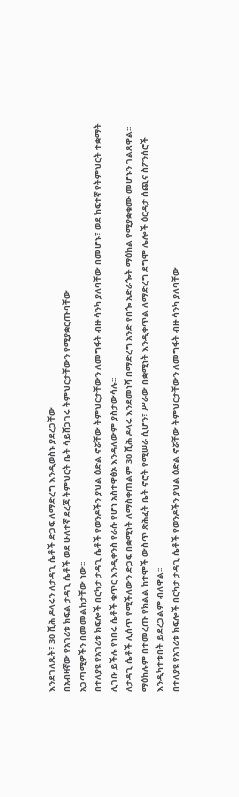እንደገለጹት፣ 30 ሺሕ ዶላሩን ለታዳጊ ሴቶች ድጋፍ ለማድረግ እንዲወስኑ ያደረጋቸው
በአብዛኛው የአገሪቱ ክፍል ታዳጊ ሴቶች ወደ ሁለተኛ ደረጃ ትምህርት ቤት ሳይሸጋገሩ ትምህርታቸውን የሚያቋርጡባቸው
አጋጣሚዎችን በመመልከታቸው ነው፡፡
በተለያዩ የአገሪቱ ክፍሎች በርካታ ታዳጊ ሴቶች የወንዶችን ያህል ዕድል ኖሯቸው ትምህርታቸውን ለመግፋት ብዙ ሳንካ ያለባቸው በመሆኑ፣ ወደ ከፍተኛ የትምህርት ተቋማት ሊገቡ ይችሉ የነበሩ ሴቶች ቁጥር እንዲቀንስ የራሱ የሆነ አስተዋፅኦ እንዳለውም ያስታውሳሉ፡፡
ለታዳጊ ሴቶች ሊሰጥ የሚችለውን ድጋፍ በቋሚነት ለማስቀጠልም 30 ሺሕ ዶላሩ እንደመነሻ በማድረግ አንድ የበጐ አድራጐት ማዕከል የሚያቋቁሙ መሆኑን ገልጸዋል፡፡ ማዕከሉም በተመረጡ የክልል ከተሞች ውስጥ ጽሕፈት ቤት ኖሮት የሚሠራ ሲሆን፣ ሥራው በቋሚነት እንዲቀጥል ለማድረግ ደግሞ ሌሎች ዕርዳታ ሰጪና ስፖንሰሮች እንዲካተቱበት ይደረጋልም ብለዋል፡፡
በተለያዩ የአገሪቱ ክፍሎች በርካታ ታዳጊ ሴቶች የወንዶችን ያህል ዕድል ኖሯቸው ትምህርታቸውን ለመግፋት ብዙ ሳንካ ያለባቸው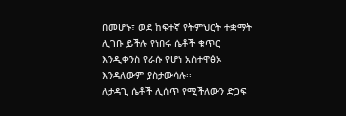በመሆኑ፣ ወደ ከፍተኛ የትምህርት ተቋማት ሊገቡ ይችሉ የነበሩ ሴቶች ቁጥር እንዲቀንስ የራሱ የሆነ አስተዋፅኦ እንዳለውም ያስታውሳሉ፡፡
ለታዳጊ ሴቶች ሊሰጥ የሚችለውን ድጋፍ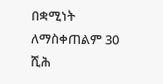በቋሚነት ለማስቀጠልም 30 ሺሕ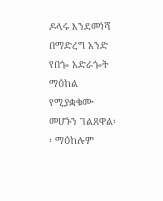ዶላሩ እንደመነሻ በማድረግ አንድ የበጐ አድራጐት ማዕከል የሚያቋቁሙ መሆኑን ገልጸዋል፡፡ ማዕከሉም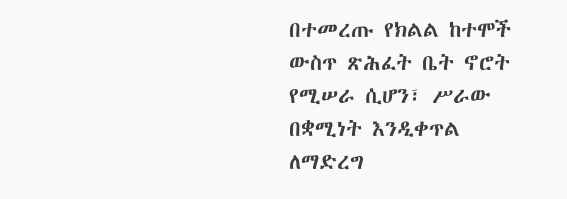በተመረጡ የክልል ከተሞች ውስጥ ጽሕፈት ቤት ኖሮት የሚሠራ ሲሆን፣ ሥራው በቋሚነት እንዲቀጥል ለማድረግ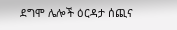ደግሞ ሌሎች ዕርዳታ ሰጪና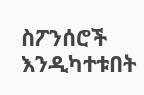ስፖንሰሮች እንዲካተቱበት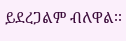ይደረጋልም ብለዋል፡፡